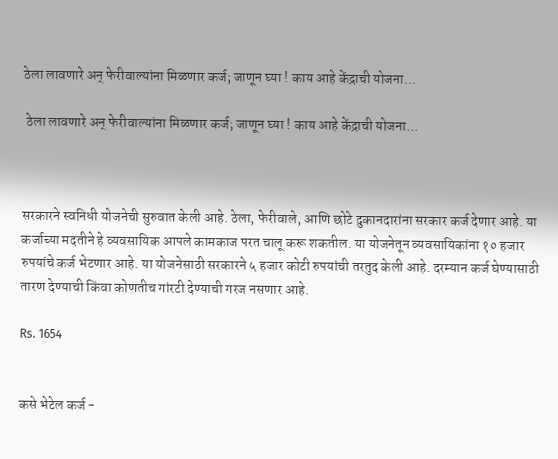ठेला लावणारे अन् फेरीवाल्यांना मिळणार कर्ज; जाणून घ्या ! काय आहे केंद्राची योजना...

 ठेला लावणारे अन् फेरीवाल्यांना मिळणार कर्ज; जाणून घ्या ! काय आहे केंद्राची योजना...



सरकारने स्वनिधी योजनेची सुरुवात केली आहे. ठेला, फेरीवाले, आणि छोटे दुकानदारांना सरकार कर्ज देणार आहे. या कर्जाच्या मदतीने हे व्यवसायिक आपले कामकाज परत चालू करू शकतील. या योजनेतून व्यवसायिकांना १० हजार रुपयांचे कर्ज भेटणार आहे. या योजनेसाठी सरकारने ५ हजार कोटी रुपयांची तरतुद केली आहे. दरम्यान कर्ज घेण्यासाठी तारण देण्याची किंवा कोणतीच गांरटी देण्याची गरज नसणार आहे.

Rs. 1654


कसे भेटेल कर्ज -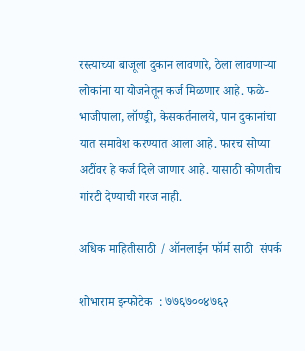रस्त्याच्या बाजूला दुकान लावणारे, ठेला लावणाऱ्या लोकांना या योजनेतून कर्ज मिळणार आहे. फळे- भाजीपाला, लॉण्ड्री, केसकर्तनालये, पान दुकानांचा यात समावेश करण्यात आला आहे. फारच सोप्या अटींवर हे कर्ज दिले जाणार आहे. यासाठी कोणतीच गांरटी देण्याची गरज नाही.

अधिक माहितीसाठी / ऑनलाईन फॉर्म साठी  संपर्क

शोभाराम इन्फोटेक  : ७७६७००४७६२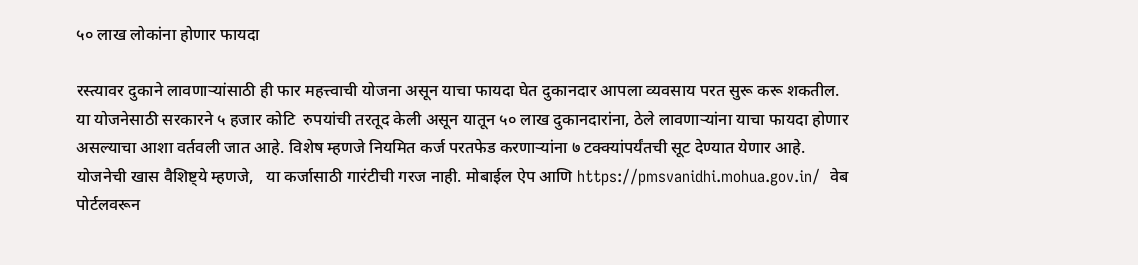५० लाख लोकांना होणार फायदा

रस्त्यावर दुकाने लावणाऱ्यांसाठी ही फार महत्त्वाची योजना असून याचा फायदा घेत दुकानदार आपला व्यवसाय परत सुरू करू शकतील. या योजनेसाठी सरकारने ५ हजार कोटि  रुपयांची तरतूद केली असून यातून ५० लाख दुकानदारांना, ठेले लावणाऱ्यांना याचा फायदा होणार असल्याचा आशा वर्तवली जात आहे. विशेष म्हणजे नियमित कर्ज परतफेड करणाऱ्यांना ७ टक्क्यांपर्यंतची सूट देण्यात येणार आहे. योजनेची खास वैशिष्ट्ये म्हणजे,   या कर्जासाठी गारंटीची गरज नाही. मोबाईल ऐप आणि https://pmsvanidhi.mohua.gov.in/  वेब पोर्टलवरून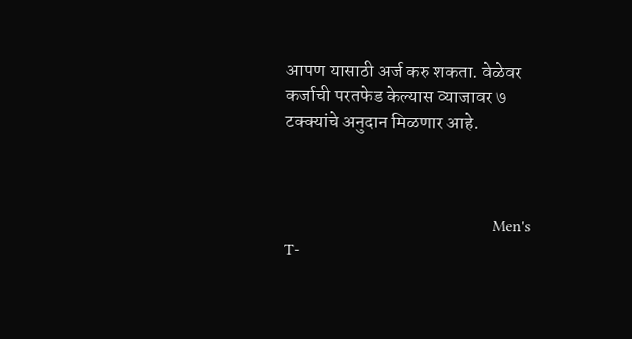आपण यासाठी अर्ज करु शकता. वेळेवर कर्जाची परतफेड केल्यास व्याजावर ७ टक्क्यांचे अनुदान मिळणार आहे.



                                                    Men's T-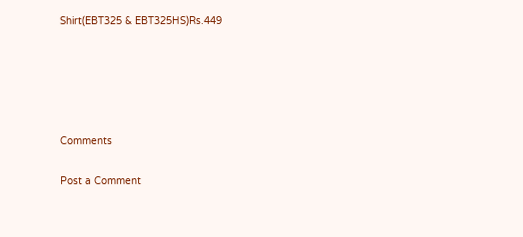Shirt(EBT325 & EBT325HS)Rs.449





Comments

Post a Comment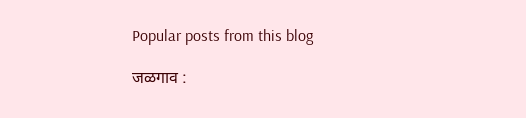Popular posts from this blog

जळगाव :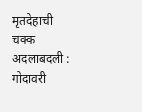मृतदेहाची चक्क अदलाबदली : गोदावरी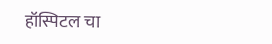हॉस्पिटल चा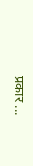प्रकार ...